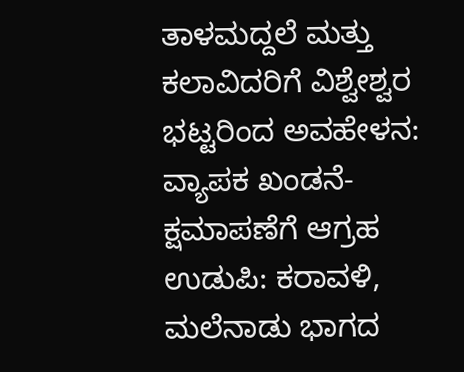ತಾಳಮದ್ದಲೆ ಮತ್ತು ಕಲಾವಿದರಿಗೆ ವಿಶ್ವೇಶ್ವರ ಭಟ್ಟರಿಂದ ಅವಹೇಳನ: ವ್ಯಾಪಕ ಖಂಡನೆ- ಕ್ಷಮಾಪಣೆಗೆ ಆಗ್ರಹ
ಉಡುಪಿ: ಕರಾವಳಿ, ಮಲೆನಾಡು ಭಾಗದ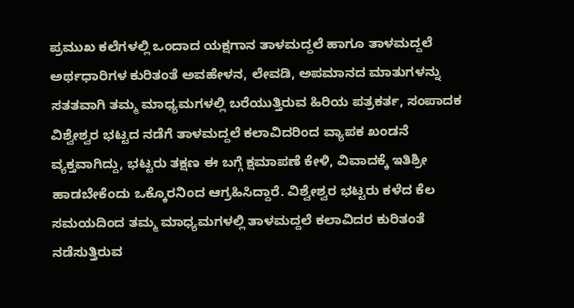ಪ್ರಮುಖ ಕಲೆಗಳಲ್ಲಿ ಒಂದಾದ ಯಕ್ಷಗಾನ ತಾಳಮದ್ದಲೆ ಹಾಗೂ ತಾಳಮದ್ದಲೆ ಅರ್ಥಧಾರಿಗಳ ಕುರಿತಂತೆ ಅವಹೇಳನ, ಲೇವಡಿ, ಅಪಮಾನದ ಮಾತುಗಳನ್ನು ಸತತವಾಗಿ ತಮ್ಮ ಮಾಧ್ಯಮಗಳಲ್ಲಿ ಬರೆಯುತ್ತಿರುವ ಹಿರಿಯ ಪತ್ರಕರ್ತ, ಸಂಪಾದಕ ವಿಶ್ವೇಶ್ವರ ಭಟ್ಟದ ನಡೆಗೆ ತಾಳಮದ್ದಲೆ ಕಲಾವಿದರಿಂದ ವ್ಯಾಪಕ ಖಂಡನೆ ವ್ಯಕ್ತವಾಗಿದ್ದು, ಭಟ್ಟರು ತಕ್ಷಣ ಈ ಬಗ್ಗೆ ಕ್ಷಮಾಪಣೆ ಕೇಳಿ, ವಿವಾದಕ್ಕೆ ಇತಿಶ್ರೀ ಹಾಡಬೇಕೆಂದು ಒಕ್ಕೊರನಿಂದ ಆಗ್ರಹಿಸಿದ್ದಾರೆ. ವಿಶ್ವೇಶ್ವರ ಭಟ್ಟರು ಕಳೆದ ಕೆಲ ಸಮಯದಿಂದ ತಮ್ಮ ಮಾಧ್ಯಮಗಳಲ್ಲಿ ತಾಳಮದ್ದಲೆ ಕಲಾವಿದರ ಕುರಿತಂತೆ ನಡೆಸುತ್ತಿರುವ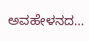ಅವಹೇಳನದ…